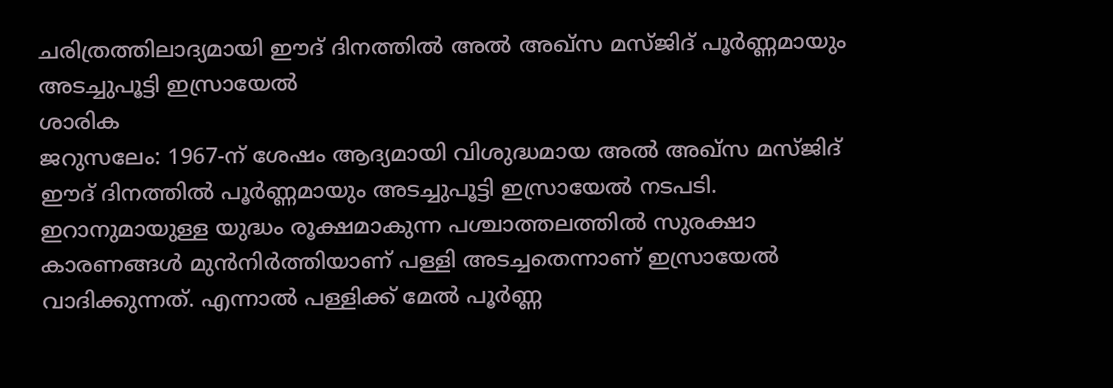ചരിത്രത്തിലാദ്യമായി ഈദ് ദിനത്തിൽ അൽ അഖ്സ മസ്ജിദ് പൂർണ്ണമായും അടച്ചുപൂട്ടി ഇസ്രായേൽ
ശാരിക
ജറുസലേം: 1967-ന് ശേഷം ആദ്യമായി വിശുദ്ധമായ അൽ അഖ്സ മസ്ജിദ് ഈദ് ദിനത്തിൽ പൂർണ്ണമായും അടച്ചുപൂട്ടി ഇസ്രായേൽ നടപടി. ഇറാനുമായുള്ള യുദ്ധം രൂക്ഷമാകുന്ന പശ്ചാത്തലത്തിൽ സുരക്ഷാ കാരണങ്ങൾ മുൻനിർത്തിയാണ് പള്ളി അടച്ചതെന്നാണ് ഇസ്രായേൽ വാദിക്കുന്നത്. എന്നാൽ പള്ളിക്ക് മേൽ പൂർണ്ണ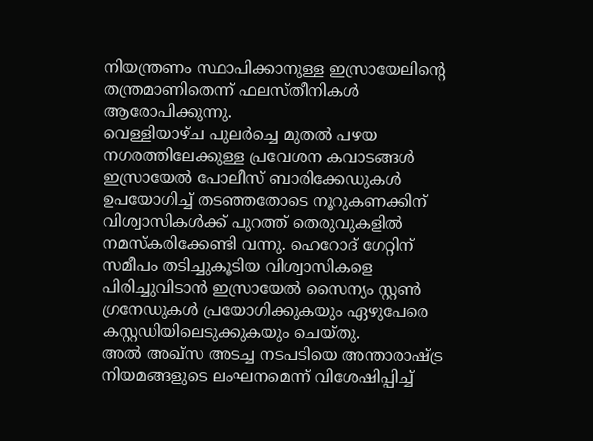നിയന്ത്രണം സ്ഥാപിക്കാനുള്ള ഇസ്രായേലിന്റെ തന്ത്രമാണിതെന്ന് ഫലസ്തീനികൾ ആരോപിക്കുന്നു.
വെള്ളിയാഴ്ച പുലർച്ചെ മുതൽ പഴയ നഗരത്തിലേക്കുള്ള പ്രവേശന കവാടങ്ങൾ ഇസ്രായേൽ പോലീസ് ബാരിക്കേഡുകൾ ഉപയോഗിച്ച് തടഞ്ഞതോടെ നൂറുകണക്കിന് വിശ്വാസികൾക്ക് പുറത്ത് തെരുവുകളിൽ നമസ്കരിക്കേണ്ടി വന്നു. ഹെറോദ് ഗേറ്റിന് സമീപം തടിച്ചുകൂടിയ വിശ്വാസികളെ പിരിച്ചുവിടാൻ ഇസ്രായേൽ സൈന്യം സ്റ്റൺ ഗ്രനേഡുകൾ പ്രയോഗിക്കുകയും ഏഴുപേരെ കസ്റ്റഡിയിലെടുക്കുകയും ചെയ്തു.
അൽ അഖ്സ അടച്ച നടപടിയെ അന്താരാഷ്ട്ര നിയമങ്ങളുടെ ലംഘനമെന്ന് വിശേഷിപ്പിച്ച്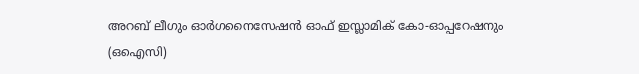അറബ് ലീഗും ഓർഗനൈസേഷൻ ഓഫ് ഇസ്ലാമിക് കോ-ഓപ്പറേഷനും (ഒഐസി)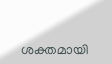ശക്തമായി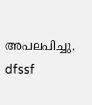അപലപിച്ചു.
dfssf